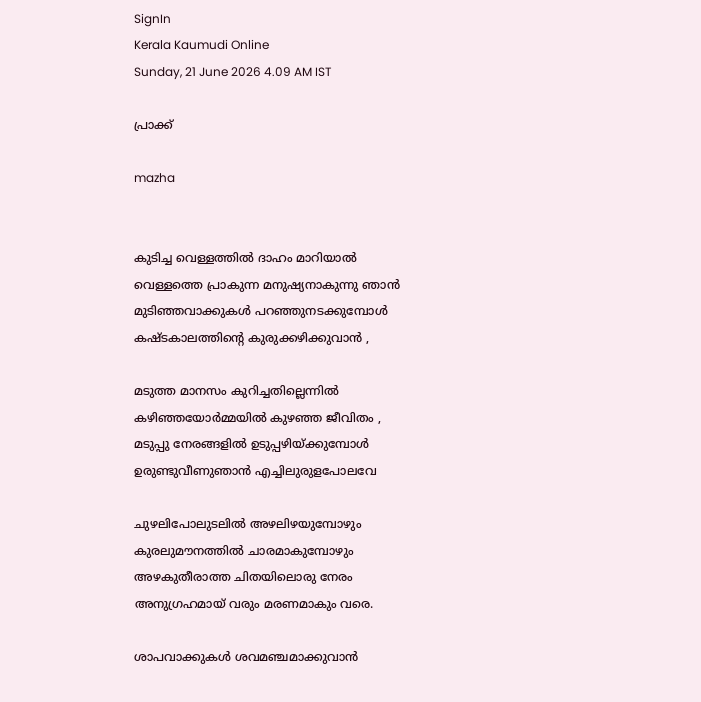SignIn
Kerala Kaumudi Online
Sunday, 21 June 2026 4.09 AM IST

പ്രാക്ക്

mazha


കുടിച്ച വെള്ളത്തിൽ ദാഹം മാറിയാൽ
വെള്ളത്തെ പ്രാകുന്ന മനുഷ്യനാകുന്നു ഞാൻ
മുടിഞ്ഞവാക്കുകൾ പറഞ്ഞുനടക്കുമ്പോൾ
കഷ്ടകാലത്തിന്റെ കുരുക്കഴിക്കുവാൻ ,

മടുത്ത മാനസം കുറിച്ചതില്ലെന്നിൽ
കഴിഞ്ഞയോർമ്മയിൽ കുഴഞ്ഞ ജീവിതം ,
മടുപ്പു നേരങ്ങളിൽ ഉടുപ്പഴിയ്ക്കുമ്പോൾ
ഉരുണ്ടുവീണുഞാൻ എച്ചിലുരുളപോലവേ

ചുഴലിപോലുടലിൽ അഴലിഴയുമ്പോഴും
കുരലുമൗനത്തിൽ ചാരമാകുമ്പോഴും
അഴകുതീരാത്ത ചിതയിലൊരു നേരം
അനുഗ്രഹമായ് വരും മരണമാകും വരെ.

ശാപവാക്കുകൾ ശവമഞ്ചമാക്കുവാൻ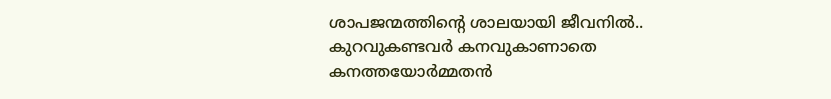ശാപജന്മത്തിന്റെ ശാലയായി ജീവനിൽ..
കുറവുകണ്ടവർ കനവുകാണാതെ
കനത്തയോർമ്മതൻ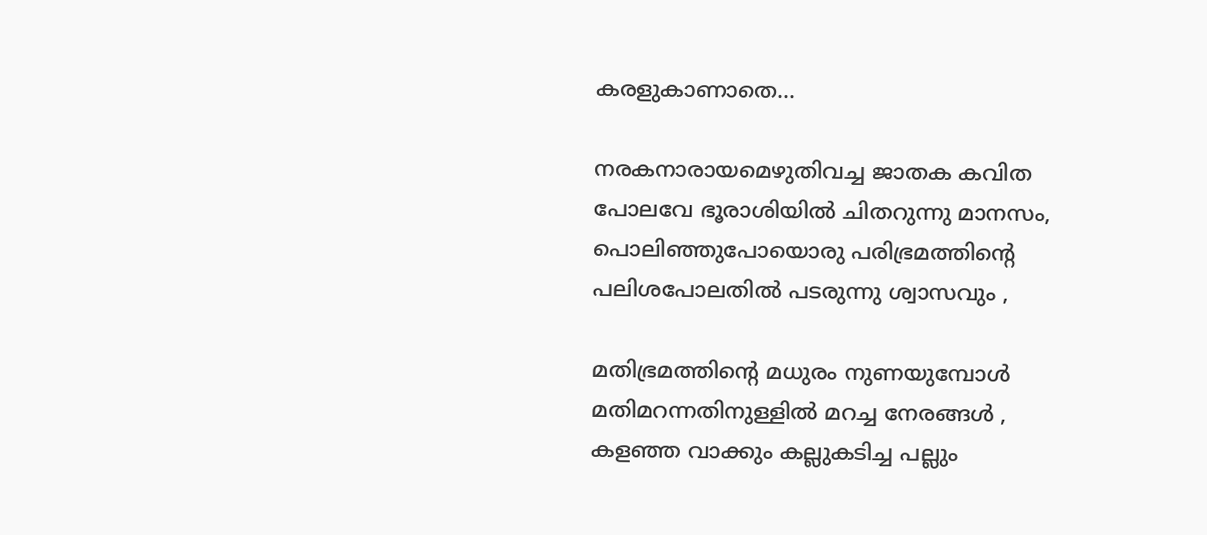കരളുകാണാതെ...

നരകനാരായമെഴുതിവച്ച ജാതക കവിത
പോലവേ ഭൂരാശിയിൽ ചിതറുന്നു മാനസം,
പൊലിഞ്ഞുപോയൊരു പരിഭ്രമത്തിന്റെ
പലിശപോലതിൽ പടരുന്നു ശ്വാസവും ,

മതിഭ്രമത്തിന്റെ മധുരം നുണയുമ്പോൾ
മതിമറന്നതിനുള്ളിൽ മറച്ച നേരങ്ങൾ ,
കളഞ്ഞ വാക്കും കല്ലുകടിച്ച പല്ലും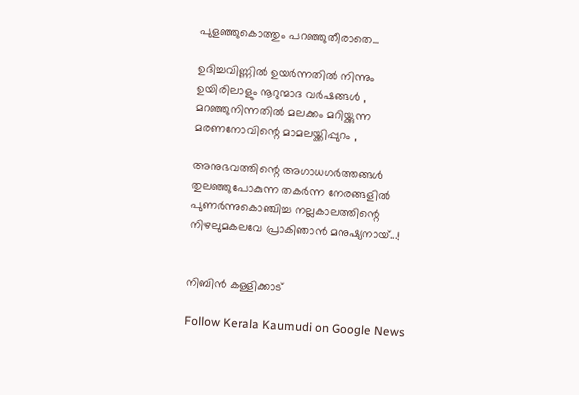പുളഞ്ഞുകൊത്തും പറഞ്ഞുതീരാതെ...

ഉദിച്ചവിണ്ണിൽ ഉയർന്നതിൽ നിന്നും
ഉയിരിലാളും നൂറുന്മാദ വർഷങ്ങൾ ,
മറഞ്ഞുനിന്നതിൽ മലക്കം മറിയ്ക്കുന്ന
മരണനോവിന്റെ മാമലയ്ക്കിപ്പുറം ,

അനുഭവത്തിന്റെ അഗാധഗർത്തങ്ങൾ
തുലഞ്ഞുപോകുന്ന തകർന്ന നേരങ്ങളിൽ
പുണർന്നുകൊഞ്ചിച്ച നല്ലകാലത്തിന്റെ
നിഴലുമകലവേ പ്രാകിഞാൻ മനുഷ്യനായ്...!


നിബിൻ കള്ളിക്കാട്‌

Follow Kerala Kaumudi on Google News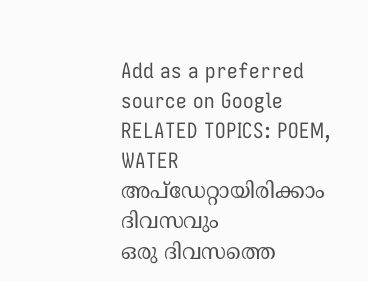Add as a preferred source on Google
RELATED TOPICS: POEM, WATER
അപ്ഡേറ്റായിരിക്കാം ദിവസവും
ഒരു ദിവസത്തെ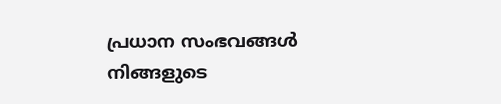പ്രധാന സംഭവങ്ങൾ നിങ്ങളുടെ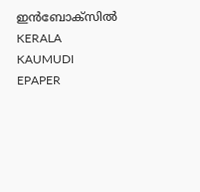ഇൻബോക്സിൽ
KERALA KAUMUDI EPAPER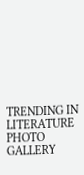TRENDING IN LITERATURE
PHOTO GALLERY